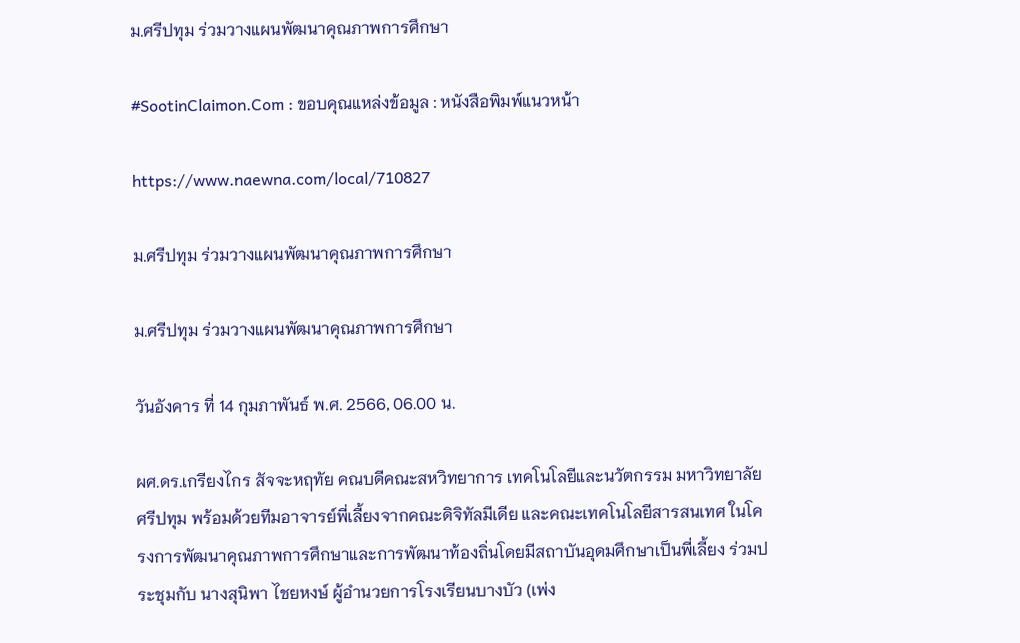ม.ศรีปทุม ร่วมวางแผนพัฒนาคุณภาพการศึกษา

#SootinClaimon.Com : ขอบคุณแหล่งข้อมูล : หนังสือพิมพ์แนวหน้า

https://www.naewna.com/local/710827

ม.ศรีปทุม ร่วมวางแผนพัฒนาคุณภาพการศึกษา

ม.ศรีปทุม ร่วมวางแผนพัฒนาคุณภาพการศึกษา

วันอังคาร ที่ 14 กุมภาพันธ์ พ.ศ. 2566, 06.00 น.

ผศ.ดร.เกรียงไกร สัจจะหฤทัย คณบดีคณะสหวิทยาการ เทคโนโลยีและนวัตกรรม มหาวิทยาลัยศรีปทุม พร้อมด้วยทีมอาจารย์พี่เลี้ยงจากคณะดิจิทัลมีเดีย และคณะเทคโนโลยีสารสนเทศ ในโครงการพัฒนาคุณภาพการศึกษาและการพัฒนาท้องถิ่นโดยมีสถาบันอุดมศึกษาเป็นพี่เลี้ยง ร่วมประชุมกับ นางสุนิพา ไชยหงษ์ ผู้อำนวยการโรงเรียนบางบัว (เพ่ง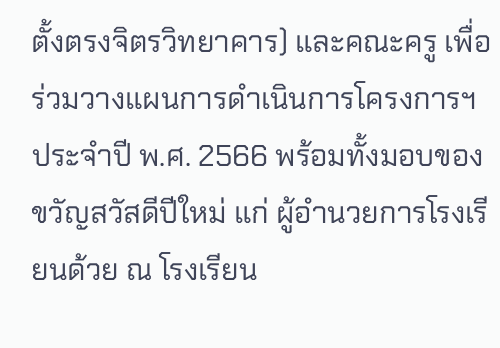ตั้งตรงจิตรวิทยาคาร) และคณะครู เพื่อร่วมวางแผนการดำเนินการโครงการฯ ประจำปี พ.ศ. 2566 พร้อมทั้งมอบของขวัญสวัสดีปีใหม่ แก่ ผู้อำนวยการโรงเรียนด้วย ณ โรงเรียน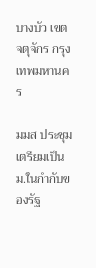บางบัว เขตจตุจักร กรุงเทพมหานคร

มมส ประชุมเตรียมเป็น ม.ในกำกับของรัฐ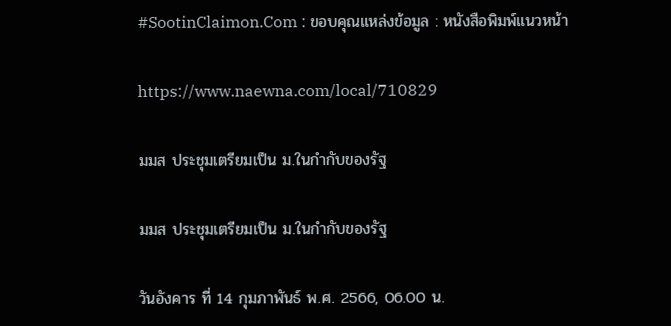#SootinClaimon.Com : ขอบคุณแหล่งข้อมูล : หนังสือพิมพ์แนวหน้า

https://www.naewna.com/local/710829

มมส ประชุมเตรียมเป็น ม.ในกำกับของรัฐ

มมส ประชุมเตรียมเป็น ม.ในกำกับของรัฐ

วันอังคาร ที่ 14 กุมภาพันธ์ พ.ศ. 2566, 06.00 น.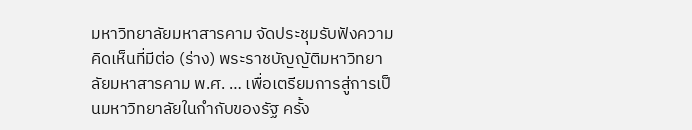มหาวิทยาลัยมหาสารคาม จัดประชุมรับฟังความคิดเห็นที่มีต่อ (ร่าง) พระราชบัญญัติมหาวิทยาลัยมหาสารคาม พ.ศ. … เพื่อเตรียมการสู่การเป็นมหาวิทยาลัยในกำกับของรัฐ ครั้ง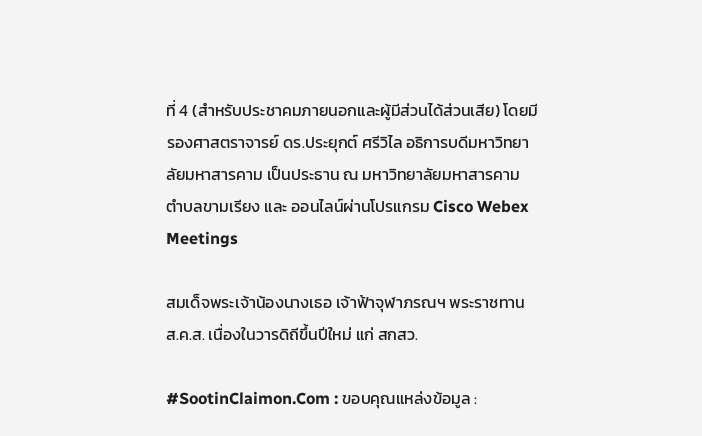ที่ 4 (สำหรับประชาคมภายนอกและผู้มีส่วนได้ส่วนเสีย) โดยมี รองศาสตราจารย์ ดร.ประยุกต์ ศรีวิไล อธิการบดีมหาวิทยาลัยมหาสารคาม เป็นประธาน ณ มหาวิทยาลัยมหาสารคาม ตำบลขามเรียง และ ออนไลน์ผ่านโปรแกรม Cisco Webex Meetings

สมเด็จพระเจ้าน้องนางเธอ เจ้าฟ้าจุฬาภรณฯ พระราชทาน ส.ค.ส. เนื่องในวารดิถีขึ้นปีใหม่ แก่ สกสว.

#SootinClaimon.Com : ขอบคุณแหล่งข้อมูล :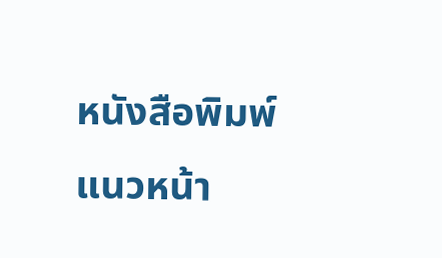หนังสือพิมพ์แนวหน้า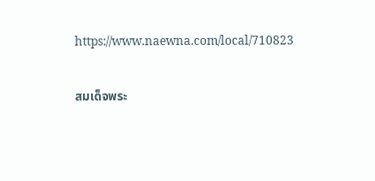https://www.naewna.com/local/710823

สมเด็จพระ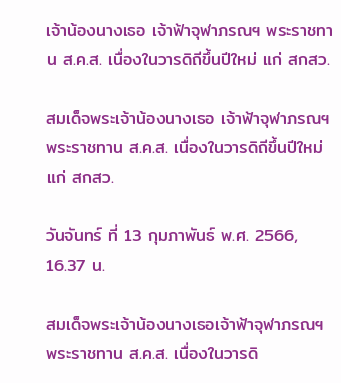เจ้าน้องนางเธอ เจ้าฟ้าจุฬาภรณฯ พระราชทาน ส.ค.ส. เนื่องในวารดิถีขึ้นปีใหม่ แก่ สกสว.

สมเด็จพระเจ้าน้องนางเธอ เจ้าฟ้าจุฬาภรณฯ พระราชทาน ส.ค.ส. เนื่องในวารดิถีขึ้นปีใหม่ แก่ สกสว.

วันจันทร์ ที่ 13 กุมภาพันธ์ พ.ศ. 2566, 16.37 น.

สมเด็จพระเจ้าน้องนางเธอเจ้าฟ้าจุฬาภรณฯ พระราชทาน ส.ค.ส. เนื่องในวารดิ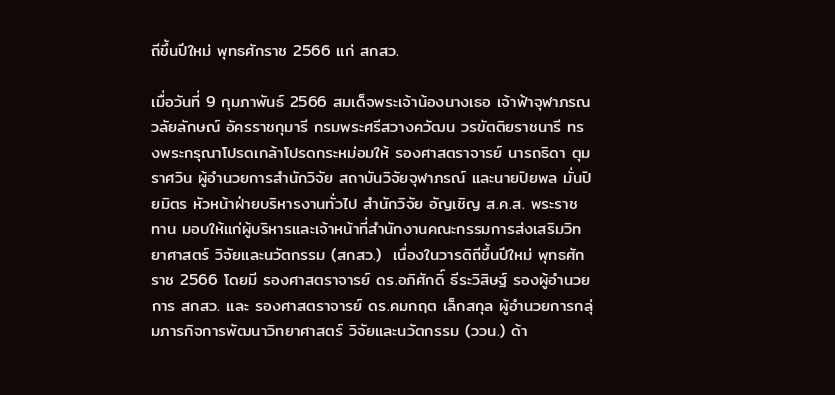ถีขึ้นปีใหม่ พุทธศักราช 2566 แก่ สกสว.

เมื่อวันที่ 9 กุมภาพันธ์ 2566 สมเด็จพระเจ้าน้องนางเธอ เจ้าฟ้าจุฬาภรณวลัยลักษณ์ อัครราชกุมารี กรมพระศรีสวางควัฒน วรขัตติยราชนารี ทรงพระกรุณาโปรดเกล้าโปรดกระหม่อมให้ รองศาสตราจารย์ นารถธิดา ตุมราศวิน ผู้อำนวยการสำนักวิจัย สถาบันวิจัยจุฬาภรณ์ และนายปิยพล มั่นปิยมิตร หัวหน้าฝ่ายบริหารงานทั่วไป สำนักวิจัย อัญเชิญ ส.ค.ส. พระราชทาน มอบให้แก่ผู้บริหารและเจ้าหน้าที่สำนักงานคณะกรรมการส่งเสริมวิทยาศาสตร์ วิจัยและนวัตกรรม (สกสว.)  เนื่องในวารดิถีขึ้นปีใหม่ พุทธศักราช 2566 โดยมี รองศาสตราจารย์ ดร.อภิศักดิ์ ธีระวิสิษฐ์ รองผู้อำนวยการ สกสว. และ รองศาสตราจารย์ ดร.คมกฤต เล็กสกุล ผู้อำนวยการกลุ่มภารกิจการพัฒนาวิทยาศาสตร์ วิจัยและนวัตกรรม (ววน.) ด้า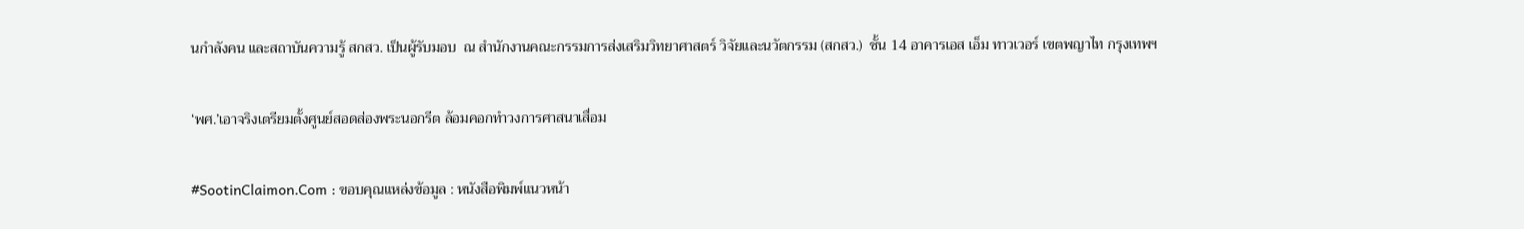นกำลังคน และสถาบันความรู้ สกสว. เป็นผู้รับมอบ  ณ สำนักงานคณะกรรมการส่งเสริมวิทยาศาสตร์ วิจัยและนวัตกรรม (สกสว.)  ชั้น 14 อาคารเอส เอ็ม ทาวเวอร์ เขตพญาไท กรุงเทพฯ

‘พศ.’เอาจริงเตรียมตั้งศูนย์สอดส่องพระนอกรีต ล้อมคอกทำวงการศาสนาเสื่อม

#SootinClaimon.Com : ขอบคุณแหล่งข้อมูล : หนังสือพิมพ์แนวหน้า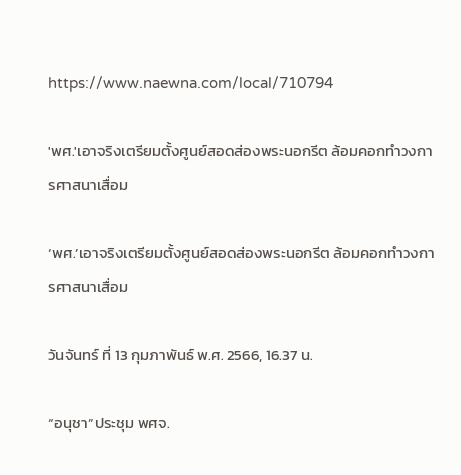https://www.naewna.com/local/710794

'พศ.'เอาจริงเตรียมตั้งศูนย์สอดส่องพระนอกรีต ล้อมคอกทำวงการศาสนาเสื่อม

‘พศ.’เอาจริงเตรียมตั้งศูนย์สอดส่องพระนอกรีต ล้อมคอกทำวงการศาสนาเสื่อม

วันจันทร์ ที่ 13 กุมภาพันธ์ พ.ศ. 2566, 16.37 น.

“อนุชา”ประชุม พศจ.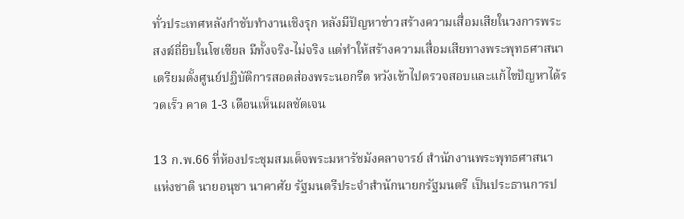ทั่วประเทศหลังกำชับทำงานเชิงรุก หลังมีปัญหาข่าวสร้างความเสื่อมเสียในวงการพระสงฆ์ถี่ยิบในโซเซียล มีทั้งจริง-ไม่จริง แต่ทำให้สร้างความเสื่อมเสียทางพระพุทธศาสนา เตรียมตั้งศูนย์ปฏิบัติการสอดส่องพระนอกรีต หวังเข้าไปตรวจสอบและแก้ไขปัญหาได้รวดเร็ว คาด 1-3 เดือนเห็นผลชัดเจน

13 ก.พ.66 ที่ห้องประชุมสมเด็จพระมหารัชมังคลาจารย์ สำนักงานพระพุทธศาสนาแห่งชาติ นายอนุชา นาคาศัย รัฐมนตรีประจำสำนักนายกรัฐมนตรี เป็นประธานการป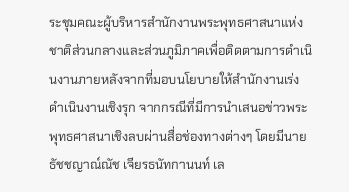ระชุมคณะผู้บริหารสำนักงานพระพุทธศาสนาแห่งชาติส่วนกลางและส่วนภูมิภาคเพื่อติดตามการดำเนินงานภายหลังจากที่มอบนโยบายให้สำนักงานเร่งดำเนินงานเชิงรุก จากกรณีที่มีการนําเสนอข่าวพระพุทธศาสนาเชิงลบผ่านสื่อช่องทางต่างๆ โดยมีนายธัชชญาณ์ณัช เจียรธนัทกานนท์ เล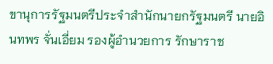ขานุการรัฐมนตรีประจำสำนักนายกรัฐมนตรี นายอินทพร จั่นเอี่ยม รองผู้อำนวยการ รักษาราช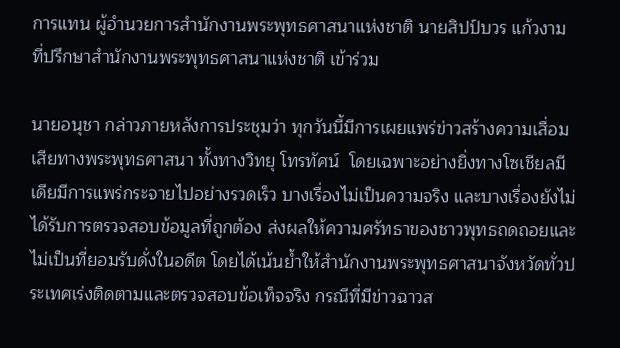การแทน ผู้อำนวยการสำนักงานพระพุทธศาสนาแห่งชาติ นายสิปป์บวร แก้วงาม ที่ปรึกษาสำนักงานพระพุทธศาสนาแห่งชาติ เข้าร่วม

นายอนุชา กล่าวภายหลังการประชุมว่า ทุกวันนี้มีการเผยแพร่ข่าวสร้างความเสื่อมเสียทางพระพุทธศาสนา ทั้งทางวิทยุ โทรทัศน์  โดยเฉพาะอย่างยิ่งทางโซเชียลมีเดียมีการแพร่กระจายไปอย่างรวดเร็ว บางเรื่องไม่เป็นความจริง และบางเรื่องยังไม่ได้รับการตรวจสอบข้อมูลที่ถูกต้อง ส่งผลให้ความศรัทธาของชาวพุทธถดถอยและไม่เป็นที่ยอมรับดั่งในอดีต โดยได้เน้นย้ำให้สำนักงานพระพุทธศาสนาจังหวัดทั่วประเทศเร่งติดตามและตรวจสอบข้อเท็จจริง กรณีที่มีข่าวฉาวส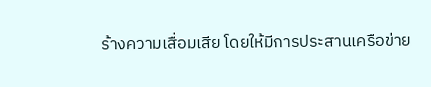ร้างความเสื่อมเสีย โดยให้มีการประสานเครือข่าย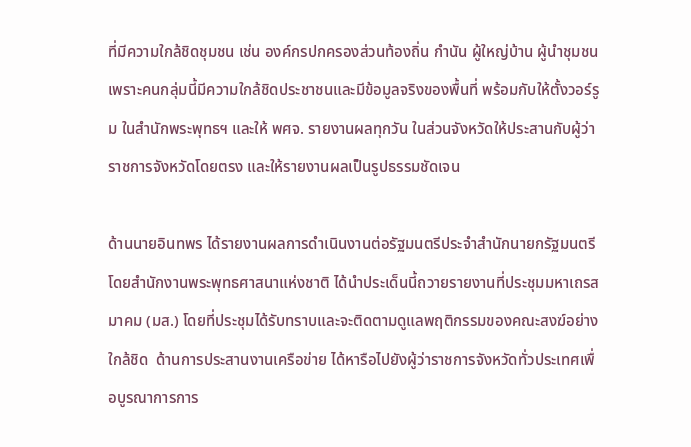ที่มีความใกล้ชิดชุมชน เช่น องค์กรปกครองส่วนท้องถิ่น กำนัน ผู้ใหญ่บ้าน ผู้นำชุมชน เพราะคนกลุ่มนี้มีความใกล้ชิดประชาชนและมีข้อมูลจริงของพื้นที่ พร้อมกับให้ตั้งวอร์รูม ในสำนักพระพุทธฯ และให้ พศจ. รายงานผลทุกวัน ในส่วนจังหวัดให้ประสานกับผู้ว่าราชการจังหวัดโดยตรง และให้รายงานผลเป็นรูปธรรมชัดเจน

ด้านนายอินทพร ได้รายงานผลการดำเนินงานต่อรัฐมนตรีประจำสำนักนายกรัฐมนตรี โดยสำนักงานพระพุทธศาสนาแห่งชาติ ได้นำประเด็นนี้ถวายรายงานที่ประชุมมหาเถรสมาคม (มส.) โดยที่ประชุมได้รับทราบและจะติดตามดูแลพฤติกรรมของคณะสงฆ์อย่างใกล้ชิด  ด้านการประสานงานเครือข่าย ได้หารือไปยังผู้ว่าราชการจังหวัดทั่วประเทศเพื่อบูรณาการการ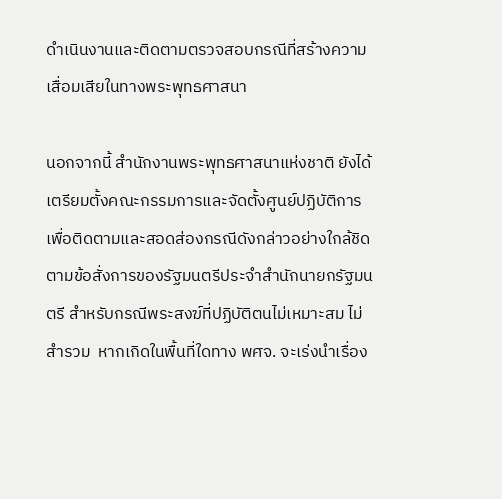ดำเนินงานและติดตามตรวจสอบกรณีที่สร้างความเสื่อมเสียในทางพระพุทธศาสนา

นอกจากนี้ สำนักงานพระพุทธศาสนาแห่งชาติ ยังได้เตรียมตั้งคณะกรรมการและจัดตั้งศูนย์ปฏิบัติการเพื่อติดตามและสอดส่องกรณีดังกล่าวอย่างใกล้ชิด ตามข้อสั่งการของรัฐมนตรีประจำสำนักนายกรัฐมนตรี สำหรับกรณีพระสงฆ์ที่ปฏิบัติตนไม่เหมาะสม ไม่สำรวม  หากเกิดในพื้นที่ใดทาง พศจ. จะเร่งนำเรื่อง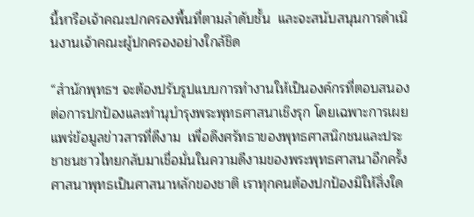นี้หารือเจ้าคณะปกครองพื้นที่ตามลำดับชั้น  และจะสนับสนุนการดำเนินงานเจ้าคณะผู้ปกครองอย่างใกล้ชิด

“สำนักพุทธฯ จะต้องปรับรูปแบบการทำงานให้เป็นองค์กรที่ตอบสนองต่อการปกป้องและทำนุบำรุงพระพุทธศาสนาเชิงรุก โดยเฉพาะการเผยแพร่ข้อมูลข่าวสารที่ดีงาม  เพื่อดึงศรัทธาของพุทธศาสนิกชนและประชาชนชาวไทยกลับมาเชื่อมั่นในความดีงามของพระพุทธศาสนาอีกครั้ง ศาสนาพุทธเป็นศาสนาหลักของชาติ เราทุกคนต้องปกป้องมิให้สิ่งใด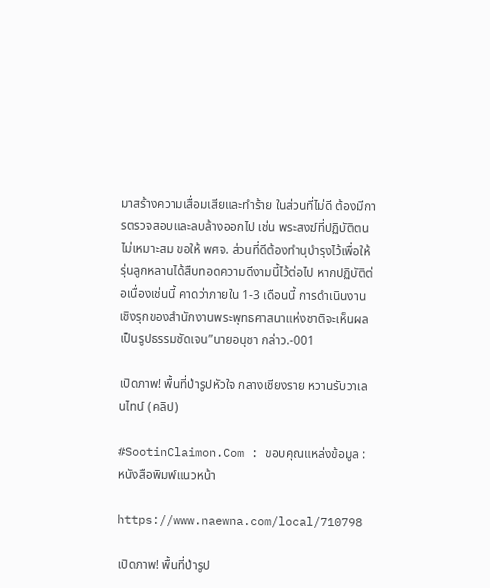มาสร้างความเสื่อมเสียและทำร้าย ในส่วนที่ไม่ดี ต้องมีการตรวจสอบและลบล้างออกไป เช่น พระสงฆ์ที่ปฏิบัติตนไม่เหมาะสม ขอให้ พศจ. ส่วนที่ดีต้องทำนุบำรุงไว้เพื่อให้รุ่นลูกหลานได้สืบทอดความดีงามนี้ไว้ต่อไป หากปฏิบัติต่อเนื่องเช่นนี้ คาดว่าภายใน 1-3 เดือนนี้ การดำเนินงานเชิงรุกของสำนักงานพระพุทธศาสนาแห่งชาติจะเห็นผลเป็นรูปธรรมชัดเจน”นายอนุชา กล่าว.-001

เปิดภาพ! พื้นที่ป่ารูปหัวใจ กลางเชียงราย หวานรับวาเลนไทน์ (คลิป)

#SootinClaimon.Com : ขอบคุณแหล่งข้อมูล : หนังสือพิมพ์แนวหน้า

https://www.naewna.com/local/710798

เปิดภาพ! พื้นที่ป่ารูป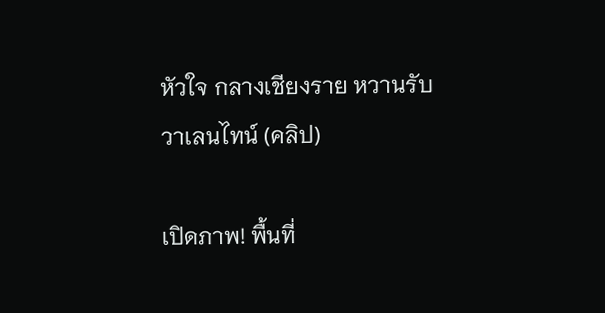หัวใจ กลางเชียงราย หวานรับวาเลนไทน์ (คลิป)

เปิดภาพ! พื้นที่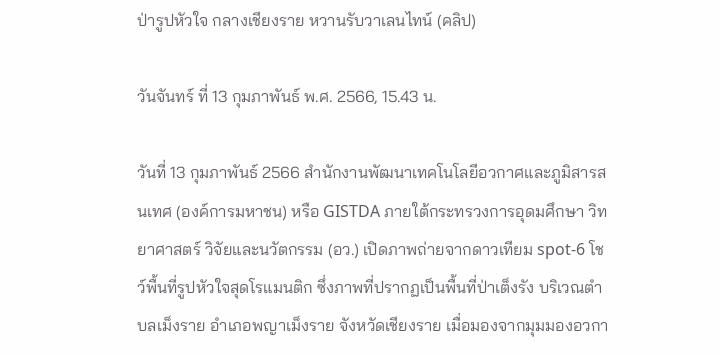ป่ารูปหัวใจ กลางเชียงราย หวานรับวาเลนไทน์ (คลิป)

วันจันทร์ ที่ 13 กุมภาพันธ์ พ.ศ. 2566, 15.43 น.

วันที่ 13 กุมภาพันธ์ 2566 สำนักงานพัฒนาเทคโนโลยีอวกาศและภูมิสารสนเทศ (องค์การมหาชน) หรือ GISTDA ภายใต้กระทรวงการอุดมศึกษา วิทยาศาสตร์ วิจัยและนวัตกรรม (อว.) เปิดภาพถ่ายจากดาวเทียม spot-6 โชว์พื้นที่รูปหัวใจสุดโรแมนติก ซึ่งภาพที่ปรากฏเป็นพื้นที่ป่าเต็งรัง บริเวณตำบลเม็งราย อำเภอพญาเม็งราย จังหวัดเชียงราย เมื่อมองจากมุมมองอวกา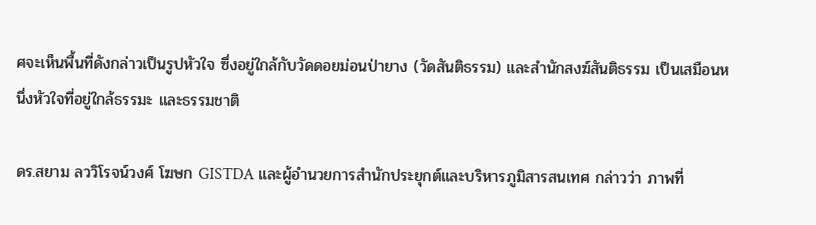ศจะเห็นพื้นที่ดังกล่าวเป็นรูปหัวใจ ซึ่งอยู่ใกล้กับวัดดอยม่อนป่ายาง (วัดสันติธรรม) และสำนักสงฆ์สันติธรรม เป็นเสมือนหนึ่งหัวใจที่อยู่ใกล้ธรรมะ และธรรมชาติ

ดร.สยาม ลววิโรจน์วงศ์ โฆษก GISTDA และผู้อำนวยการสำนักประยุกต์และบริหารภูมิสารสนเทศ กล่าวว่า ภาพที่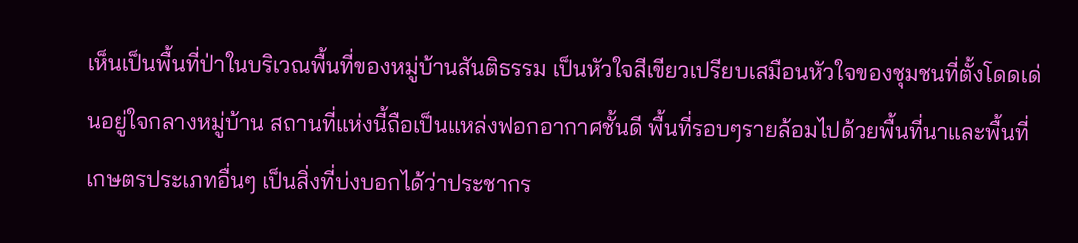เห็นเป็นพื้นที่ป่าในบริเวณพื้นที่ของหมู่บ้านสันติธรรม เป็นหัวใจสีเขียวเปรียบเสมือนหัวใจของชุมชนที่ตั้งโดดเด่นอยู่ใจกลางหมู่บ้าน สถานที่แห่งนี้ถือเป็นแหล่งฟอกอากาศชั้นดี พื้นที่รอบๆรายล้อมไปด้วยพื้นที่นาและพื้นที่เกษตรประเภทอื่นๆ เป็นสิ่งที่บ่งบอกได้ว่าประชากร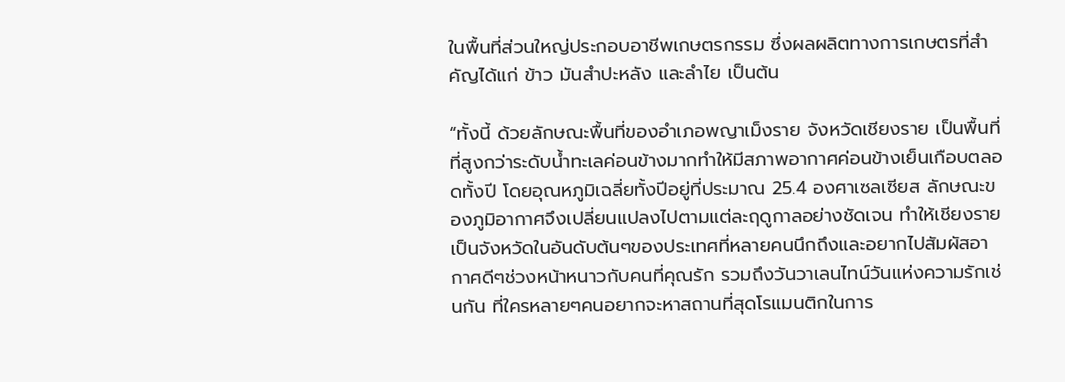ในพื้นที่ส่วนใหญ่ประกอบอาชีพเกษตรกรรม ซึ่งผลผลิตทางการเกษตรที่สำคัญได้แก่ ข้าว มันสำปะหลัง และลำไย เป็นต้น

“ทั้งนี้ ด้วยลักษณะพื้นที่ของอำเภอพญาเม็งราย จังหวัดเชียงราย เป็นพื้นที่ที่สูงกว่าระดับน้ำทะเลค่อนข้างมากทำให้มีสภาพอากาศค่อนข้างเย็นเกือบตลอดทั้งปี โดยอุณหภูมิเฉลี่ยทั้งปีอยู่ที่ประมาณ 25.4 องศาเซลเซียส ลักษณะของภูมิอากาศจึงเปลี่ยนแปลงไปตามแต่ละฤดูกาลอย่างชัดเจน ทำให้เชียงรายเป็นจังหวัดในอันดับต้นๆของประเทศที่หลายคนนึกถึงและอยากไปสัมผัสอากาศดีๆช่วงหน้าหนาวกับคนที่คุณรัก รวมถึงวันวาเลนไทน์วันแห่งความรักเช่นกัน ที่ใครหลายๆคนอยากจะหาสถานที่สุดโรแมนติกในการ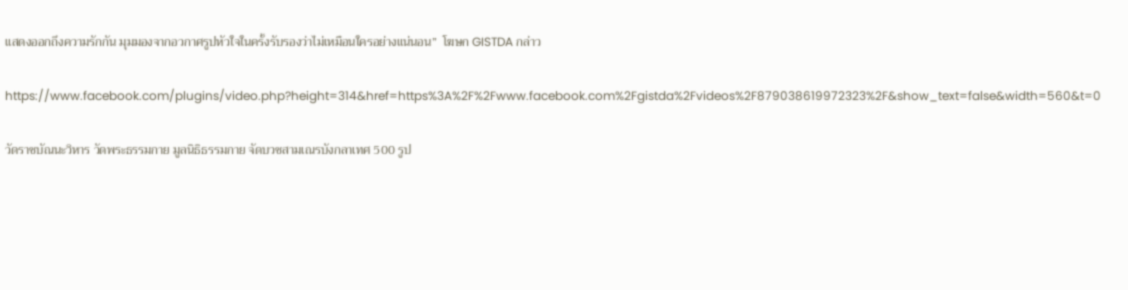แสดงออกถึงความรักกัน มุมมองจากอวกาศรูปหัวใจในครั้งรับรองว่าไม่เหมือนใครอย่างแน่นอน”  โฆษก GISTDA กล่าว

https://www.facebook.com/plugins/video.php?height=314&href=https%3A%2F%2Fwww.facebook.com%2Fgistda%2Fvideos%2F879038619972323%2F&show_text=false&width=560&t=0

วัดราชบัณนะวิหาร วัดพระธรรมกาย มูลนิธิธรรมกาย จัดบวชสามเณรบังกลาเทศ 500 รูป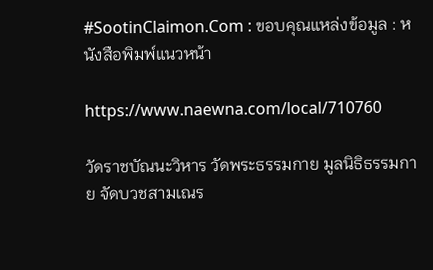#SootinClaimon.Com : ขอบคุณแหล่งข้อมูล : หนังสือพิมพ์แนวหน้า

https://www.naewna.com/local/710760

วัดราชบัณนะวิหาร วัดพระธรรมกาย มูลนิธิธรรมกาย จัดบวชสามเณร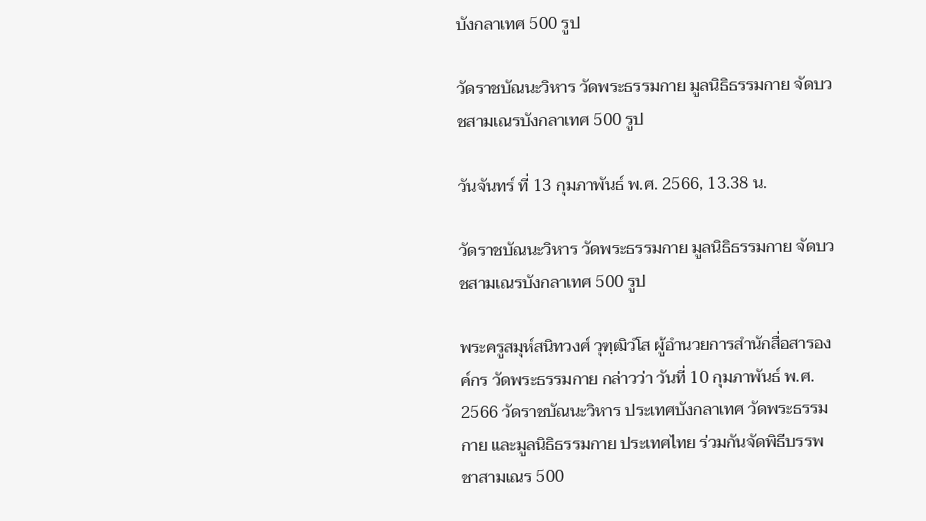บังกลาเทศ 500 รูป

วัดราชบัณนะวิหาร วัดพระธรรมกาย มูลนิธิธรรมกาย จัดบวชสามเณรบังกลาเทศ 500 รูป

วันจันทร์ ที่ 13 กุมภาพันธ์ พ.ศ. 2566, 13.38 น.

วัดราชบัณนะวิหาร วัดพระธรรมกาย มูลนิธิธรรมกาย จัดบวชสามเณรบังกลาเทศ 500 รูป

พระครูสมุห์สนิทวงศ์ วุฑฺฒิวํโส ผู้อำนวยการสำนักสื่อสารองค์กร วัดพระธรรมกาย กล่าวว่า วันที่ 10 กุมภาพันธ์ พ.ศ. 2566 วัดราชบัณนะวิหาร ประเทศบังกลาเทศ วัดพระธรรมกาย และมูลนิธิธรรมกาย ประเทศไทย ร่วมกันจัดพิธีบรรพชาสามเณร 500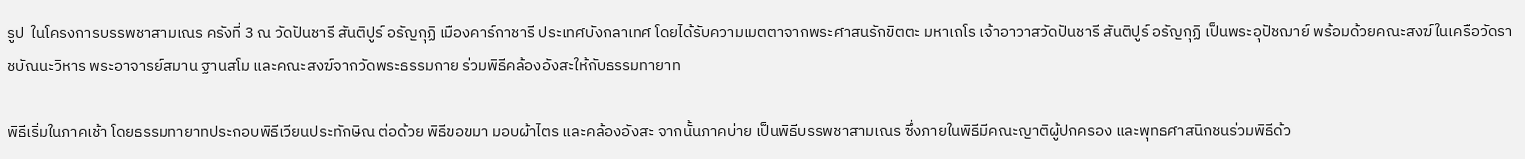รูป  ในโครงการบรรพชาสามเณร ครังที่ 3 ณ วัดปันชารี สันติปูร์ อรัญกุฏิ เมืองคาร์กาชารี ประเทศบังกลาเทศ โดยได้รับความเมตตาจากพระศาสนรักขิตตะ มหาเถโร เจ้าอาวาสวัดปันชารี สันติปูร์ อรัญกุฏิ เป็นพระอุปัชฌาย์ พร้อมด้วยคณะสงฆ์ในเครือวัดราชบัณนะวิหาร พระอาจารย์สมาน ฐานสโม และคณะสงฆ์จากวัดพระธรรมกาย ร่วมพิธีคล้องอังสะให้กับธรรมทายาท

พิธีเริ่มในภาคเช้า โดยธรรมทายาทประกอบพิธีเวียนประทักษิณ ต่อด้วย พิธีขอขมา มอบผ้าไตร และคล้องอังสะ จากนั้นภาคบ่าย เป็นพิธีบรรพชาสามเณร ซึ่งภายในพิธีมีคณะญาติผู้ปกครอง และพุทธศาสนิกชนร่วมพิธีด้ว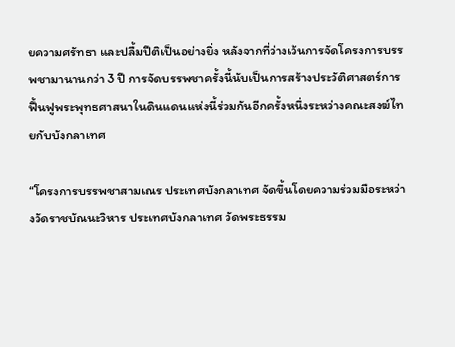ยความศรัทธา และปลื้มปีติเป็นอย่างยิ่ง หลังจากที่ว่างเว้นการจัดโครงการบรรพชามานานกว่า 3 ปี การจัดบรรพชาครั้งนี้นับเป็นการสร้างประวัติศาสตร์การฟื้นฟูพระพุทธศาสนาในดินแดนแห่งนี้ร่วมกันอีกครั้งหนึ่งระหว่างคณะสงฆ์ไทยกับบังกลาเทศ

“โครงการบรรพชาสามเณร ประเทศบังกลาเทศ จัดขึ้นโดยความร่วมมือระหว่างวัดราชบัณนะวิหาร ประเทศบังกลาเทศ วัดพระธรรม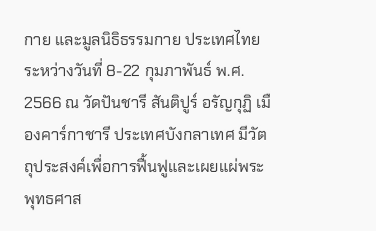กาย และมูลนิธิธรรมกาย ประเทศไทย ระหว่างวันที่ 8-22 กุมภาพันธ์ พ.ศ. 2566 ณ วัดปันชารี สันติปูร์ อรัญกุฏิ เมืองคาร์กาชารี ประเทศบังกลาเทศ มีวัตถุประสงค์เพื่อการฟื้นฟูและเผยแผ่พระพุทธศาส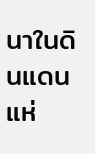นาในดินแดนแห่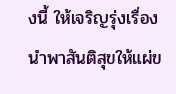งนี้ ให้เจริญรุ่งเรื่อง นำพาสันติสุขให้แผ่ข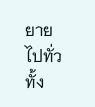ยายไปทั่วทั้ง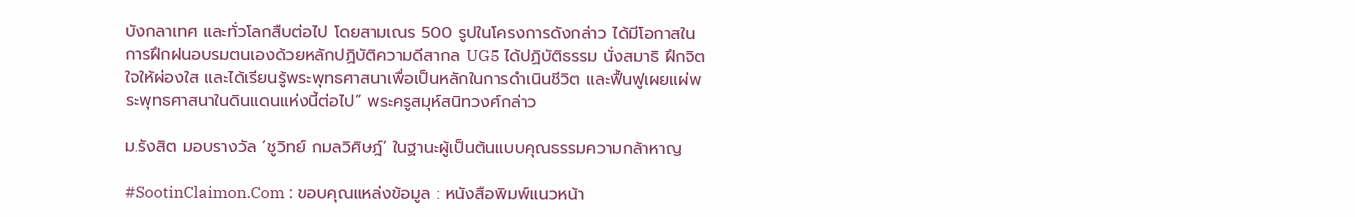บังกลาเทศ และทั่วโลกสืบต่อไป โดยสามเณร 500 รูปในโครงการดังกล่าว ได้มีโอกาสในการฝึกฝนอบรมตนเองด้วยหลักปฏิบัติความดีสากล UG5 ได้ปฏิบัติธรรม นั่งสมาธิ ฝึกจิตใจให้ผ่องใส และได้เรียนรู้พระพุทธศาสนาเพื่อเป็นหลักในการดำเนินชีวิต และฟื้นฟูเผยแผ่พระพุทธศาสนาในดินแดนแห่งนี้ต่อไป” พระครูสมุห์สนิทวงศ์กล่าว

ม.รังสิต มอบรางวัล ‘ชูวิทย์ กมลวิศิษฎ์’ ในฐานะผู้เป็นต้นแบบคุณธรรมความกล้าหาญ

#SootinClaimon.Com : ขอบคุณแหล่งข้อมูล : หนังสือพิมพ์แนวหน้า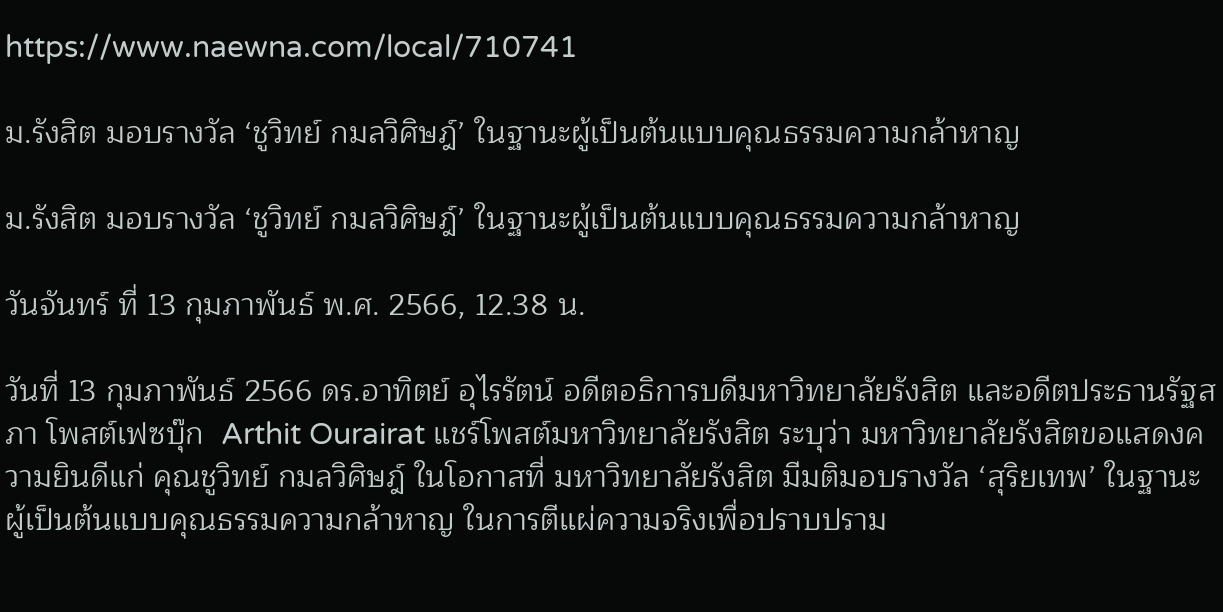https://www.naewna.com/local/710741

ม.รังสิต มอบรางวัล ‘ชูวิทย์ กมลวิศิษฎ์’ ในฐานะผู้เป็นต้นแบบคุณธรรมความกล้าหาญ

ม.รังสิต มอบรางวัล ‘ชูวิทย์ กมลวิศิษฎ์’ ในฐานะผู้เป็นต้นแบบคุณธรรมความกล้าหาญ

วันจันทร์ ที่ 13 กุมภาพันธ์ พ.ศ. 2566, 12.38 น.

วันที่ 13 กุมภาพันธ์ 2566 ดร.อาทิตย์ อุไรรัตน์ อดีตอธิการบดีมหาวิทยาลัยรังสิต และอดีตประธานรัฐสภา โพสต์เฟซบุ๊ก  Arthit Ourairat แชร์โพสต์มหาวิทยาลัยรังสิต ระบุว่า มหาวิทยาลัยรังสิตขอแสดงความยินดีแก่ คุณชูวิทย์ กมลวิศิษฎ์ ในโอกาสที่ มหาวิทยาลัยรังสิต มีมติมอบรางวัล ‘สุริยเทพ’ ในฐานะผู้เป็นต้นแบบคุณธรรมความกล้าหาญ ในการตีแผ่ความจริงเพื่อปราบปราม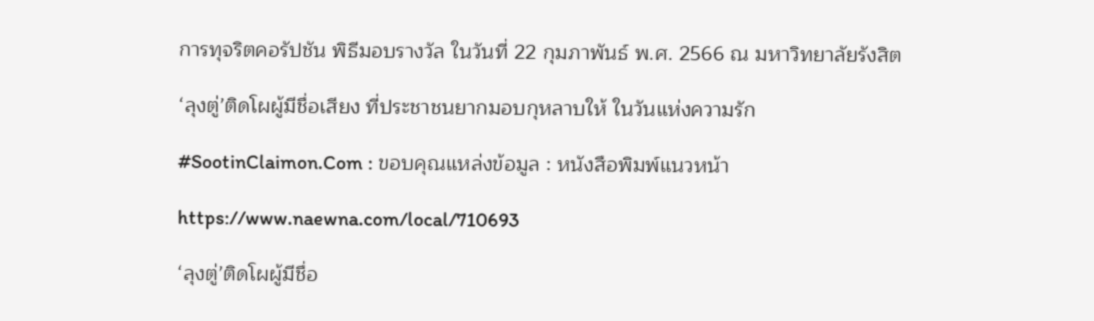การทุจริตคอรัปชัน พิธีมอบรางวัล ในวันที่ 22 กุมภาพันธ์ พ.ศ. 2566 ณ มหาวิทยาลัยรังสิต

‘ลุงตู่’ติดโผผู้มีชื่อเสียง ที่ประชาชนยากมอบกุหลาบให้ ในวันแห่งความรัก

#SootinClaimon.Com : ขอบคุณแหล่งข้อมูล : หนังสือพิมพ์แนวหน้า

https://www.naewna.com/local/710693

‘ลุงตู่’ติดโผผู้มีชื่อ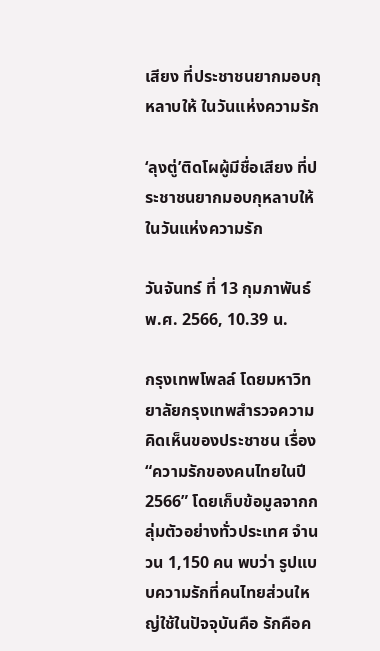เสียง ที่ประชาชนยากมอบกุหลาบให้ ในวันแห่งความรัก

‘ลุงตู่’ติดโผผู้มีชื่อเสียง ที่ประชาชนยากมอบกุหลาบให้ ในวันแห่งความรัก

วันจันทร์ ที่ 13 กุมภาพันธ์ พ.ศ. 2566, 10.39 น.

กรุงเทพโพลล์ โดยมหาวิทยาลัยกรุงเทพสำรวจความคิดเห็นของประชาชน เรื่อง “ความรักของคนไทยในปี 2566” โดยเก็บข้อมูลจากกลุ่มตัวอย่างทั่วประเทศ จำนวน 1,150 คน พบว่า รูปแบบความรักที่คนไทยส่วนใหญ่ใช้ในปัจจุบันคือ รักคือค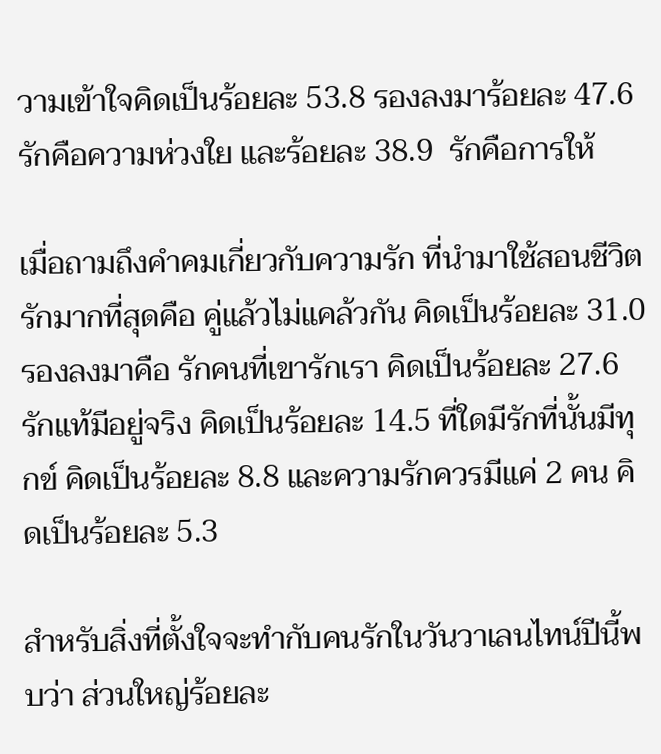วามเข้าใจคิดเป็นร้อยละ 53.8 รองลงมาร้อยละ 47.6 รักคือความห่วงใย และร้อยละ 38.9  รักคือการให้

เมื่อถามถึงคำคมเกี่ยวกับความรัก ที่นำมาใช้สอนชีวิตรักมากที่สุดคือ คู่แล้วไม่แคล้วกัน คิดเป็นร้อยละ 31.0 รองลงมาคือ รักคนที่เขารักเรา คิดเป็นร้อยละ 27.6 รักแท้มีอยู่จริง คิดเป็นร้อยละ 14.5 ที่ใดมีรักที่นั้นมีทุกข์ คิดเป็นร้อยละ 8.8 และความรักควรมีแค่ 2 คน คิดเป็นร้อยละ 5.3

สำหรับสิ่งที่ตั้งใจจะทำกับคนรักในวันวาเลนไทน์ปีนี้พบว่า ส่วนใหญ่ร้อยละ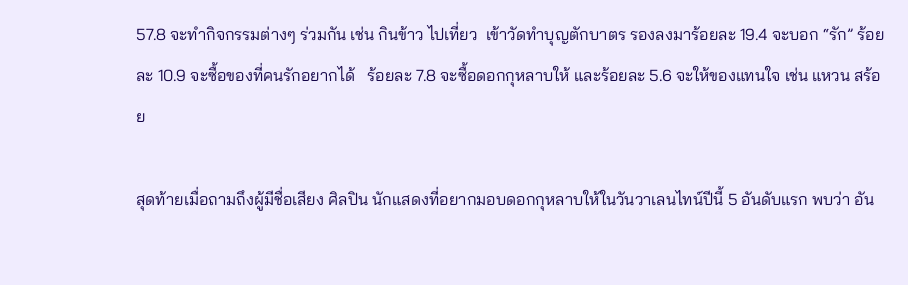57.8 จะทำกิจกรรมต่างๆ ร่วมกัน เช่น กินข้าว ไปเที่ยว  เข้าวัดทำบุญตักบาตร รองลงมาร้อยละ 19.4 จะบอก “รัก” ร้อยละ 10.9 จะซื้อของที่คนรักอยากได้   ร้อยละ 7.8 จะซื้อดอกกุหลาบให้ และร้อยละ 5.6 จะให้ของแทนใจ เช่น แหวน สร้อย

สุดท้ายเมื่อถามถึงผู้มีชื่อเสียง ศิลปิน นักแสดงที่อยากมอบดอกกุหลาบให้ในวันวาเลนไทน์ปีนี้ 5 อันดับแรก พบว่า อัน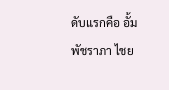ดับแรกคือ อั้ม พัชราภา ไชย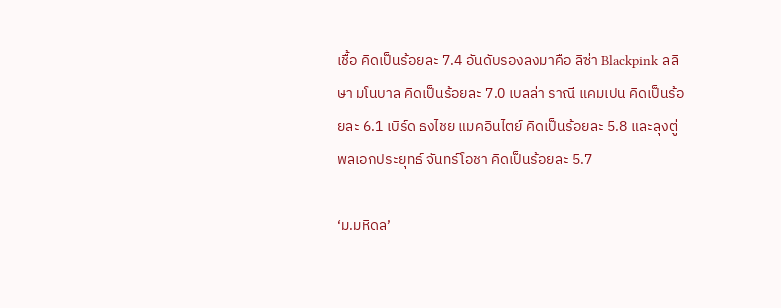เชื้อ คิดเป็นร้อยละ 7.4 อันดับรองลงมาคือ ลิซ่า Blackpink ลลิษา มโนบาล คิดเป็นร้อยละ 7.0 เบลล่า ราณี แคมเปน คิดเป็นร้อยละ 6.1 เบิร์ด ธงไชย แมคอินไตย์ คิดเป็นร้อยละ 5.8 และลุงตู่ พลเอกประยุทธ์ จันทร์โอชา คิดเป็นร้อยละ 5.7

‘ม.มหิดล’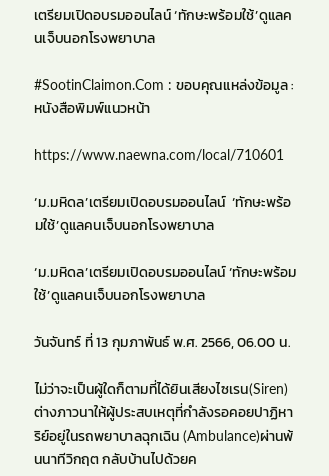เตรียมเปิดอบรมออนไลน์ ‘ทักษะพร้อมใช้’ดูแลคนเจ็บนอกโรงพยาบาล

#SootinClaimon.Com : ขอบคุณแหล่งข้อมูล : หนังสือพิมพ์แนวหน้า

https://www.naewna.com/local/710601

‘ม.มหิดล’เตรียมเปิดอบรมออนไลน์  ‘ทักษะพร้อมใช้’ดูแลคนเจ็บนอกโรงพยาบาล

‘ม.มหิดล’เตรียมเปิดอบรมออนไลน์ ‘ทักษะพร้อมใช้’ดูแลคนเจ็บนอกโรงพยาบาล

วันจันทร์ ที่ 13 กุมภาพันธ์ พ.ศ. 2566, 06.00 น.

ไม่ว่าจะเป็นผู้ใดก็ตามที่ได้ยินเสียงไซเรน(Siren) ต่างภาวนาให้ผู้ประสบเหตุที่กำลังรอคอยปาฏิหาริย์อยู่ในรถพยาบาลฉุกเฉิน (Ambulance)ผ่านพ้นนาทีวิกฤต กลับบ้านไปด้วยค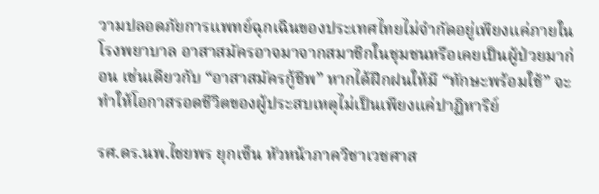วามปลอดภัยการแพทย์ฉุกเฉินของประเทศไทยไม่จำกัดอยู่เพียงแค่ภายในโรงพยาบาล อาสาสมัครอาจมาจากสมาชิกในชุมชนหรือเคยเป็นผู้ป่วยมาก่อน เช่นเดียวกับ “อาสาสมัครกู้ชีพ” หากได้ฝึกฝนให้มี “ทักษะพร้อมใช้” จะทำให้โอกาสรอดชีวิตของผู้ประสบเหตุไม่เป็นเพียงแค่ปาฏิหาริย์

รศ.ดร.นพ.ไชยพร ยุกเซ็น หัวหน้าภาควิชาเวชศาส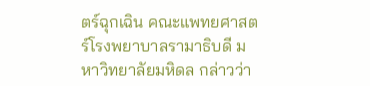ตร์ฉุกเฉิน คณะแพทยศาสตร์โรงพยาบาลรามาธิบดี มหาวิทยาลัยมหิดล กล่าวว่า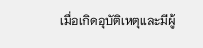เมื่อเกิดอุบัติเหตุและมีผู้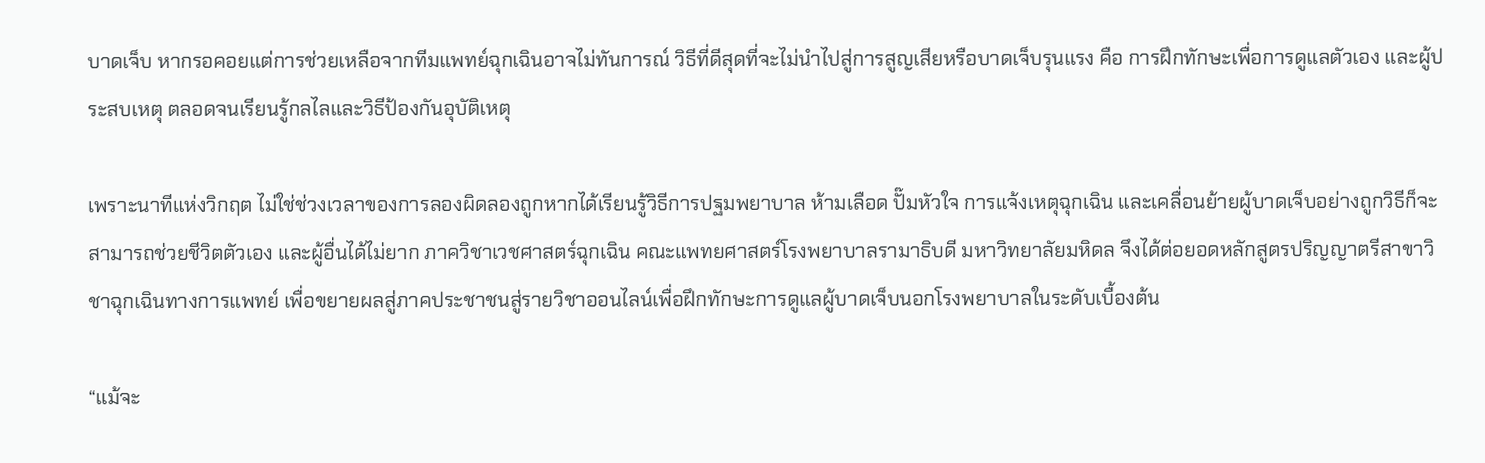บาดเจ็บ หากรอคอยแต่การช่วยเหลือจากทีมแพทย์ฉุกเฉินอาจไม่ทันการณ์ วิธีที่ดีสุดที่จะไม่นำไปสู่การสูญเสียหรือบาดเจ็บรุนแรง คือ การฝึกทักษะเพื่อการดูแลตัวเอง และผู้ประสบเหตุ ตลอดจนเรียนรู้กลไลและวิธีป้องกันอุบัติเหตุ

เพราะนาทีแห่งวิกฤต ไม่ใช่ช่วงเวลาของการลองผิดลองถูกหากได้เรียนรู้วิธีการปฐมพยาบาล ห้ามเลือด ปั๊มหัวใจ การแจ้งเหตุฉุกเฉิน และเคลื่อนย้ายผู้บาดเจ็บอย่างถูกวิธีก็จะสามารถช่วยชีวิตตัวเอง และผู้อื่นได้ไม่ยาก ภาควิชาเวชศาสตร์ฉุกเฉิน คณะแพทยศาสตร์โรงพยาบาลรามาธิบดี มหาวิทยาลัยมหิดล จึงได้ต่อยอดหลักสูตรปริญญาตรีสาขาวิชาฉุกเฉินทางการแพทย์ เพื่อขยายผลสู่ภาคประชาชนสู่รายวิชาออนไลน์เพื่อฝึกทักษะการดูแลผู้บาดเจ็บนอกโรงพยาบาลในระดับเบื้องต้น

“แม้จะ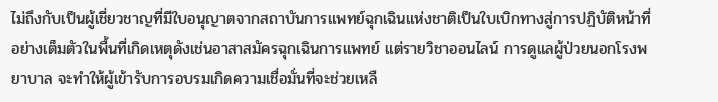ไม่ถึงกับเป็นผู้เชี่ยวชาญที่มีใบอนุญาตจากสถาบันการแพทย์ฉุกเฉินแห่งชาติเป็นใบเบิกทางสู่การปฏิบัติหน้าที่อย่างเต็มตัวในพื้นที่เกิดเหตุดังเช่นอาสาสมัครฉุกเฉินการแพทย์ แต่รายวิชาออนไลน์ การดูแลผู้ป่วยนอกโรงพยาบาล จะทำให้ผู้เข้ารับการอบรมเกิดความเชื่อมั่นที่จะช่วยเหลื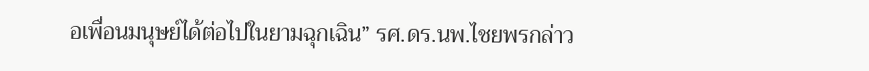อเพื่อนมนุษย์ได้ต่อไปในยามฉุกเฉิน” รศ.ดร.นพ.ไชยพรกล่าว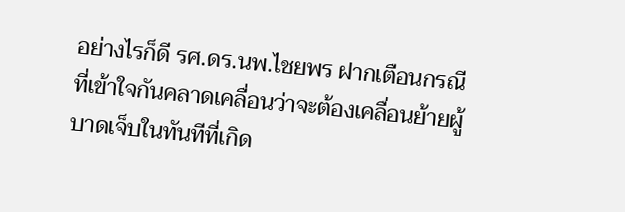อย่างไรก็ดี รศ.ดร.นพ.ไชยพร ฝากเตือนกรณีที่เข้าใจกันคลาดเคลื่อนว่าจะต้องเคลื่อนย้ายผู้บาดเจ็บในทันทีที่เกิด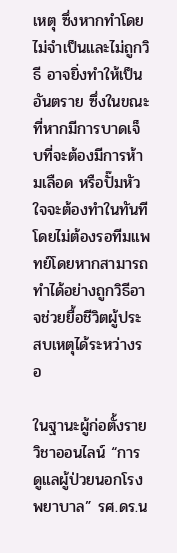เหตุ ซึ่งหากทำโดยไม่จำเป็นและไม่ถูกวิธี อาจยิ่งทำให้เป็นอันตราย ซึ่งในขณะที่หากมีการบาดเจ็บที่จะต้องมีการห้ามเลือด หรือปั๊มหัวใจจะต้องทำในทันทีโดยไม่ต้องรอทีมแพทย์โดยหากสามารถทำได้อย่างถูกวิธีอาจช่วยยื้อชีวิตผู้ประสบเหตุได้ระหว่างรอ

ในฐานะผู้ก่อตั้งรายวิชาออนไลน์ “การดูแลผู้ป่วยนอกโรงพยาบาล” รศ.ดร.น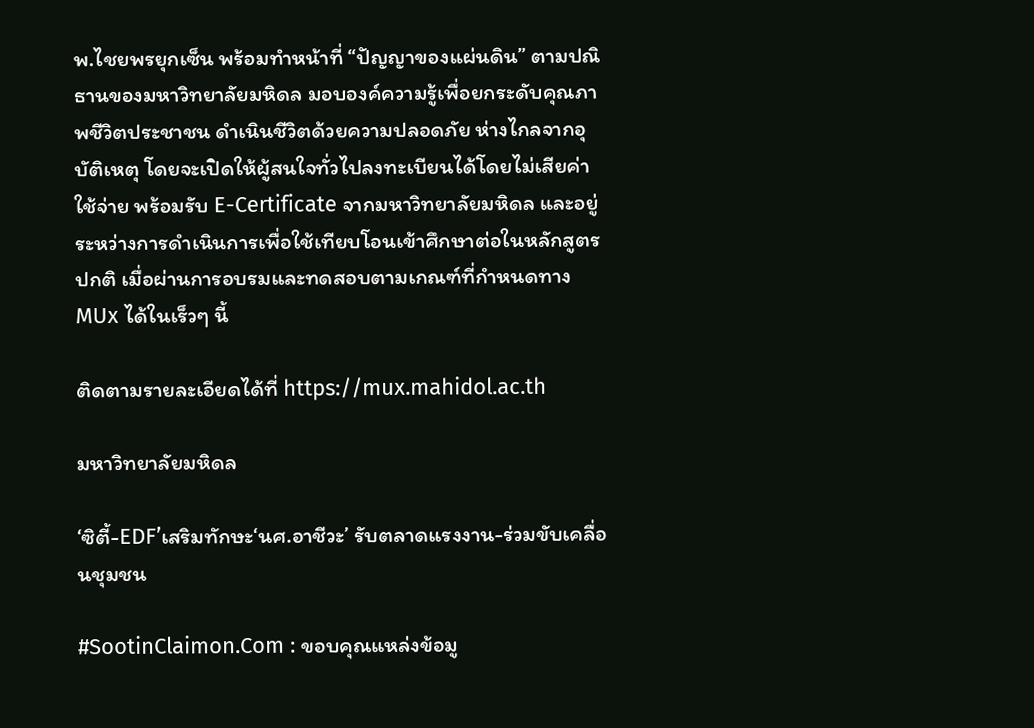พ.ไชยพรยุกเซ็น พร้อมทำหน้าที่ “ปัญญาของแผ่นดิน” ตามปณิธานของมหาวิทยาลัยมหิดล มอบองค์ความรู้เพื่อยกระดับคุณภาพชีวิตประชาชน ดำเนินชีวิตด้วยความปลอดภัย ห่างไกลจากอุบัติเหตุ โดยจะเปิดให้ผู้สนใจทั่วไปลงทะเบียนได้โดยไม่เสียค่าใช้จ่าย พร้อมรับ E-Certificate จากมหาวิทยาลัยมหิดล และอยู่ระหว่างการดำเนินการเพื่อใช้เทียบโอนเข้าศึกษาต่อในหลักสูตรปกติ เมื่อผ่านการอบรมและทดสอบตามเกณฑ์ที่กำหนดทาง MUx ได้ในเร็วๆ นี้

ติดตามรายละเอียดได้ที่ https://mux.mahidol.ac.th

มหาวิทยาลัยมหิดล

‘ซิตี้-EDF’เสริมทักษะ‘นศ.อาชีวะ’ รับตลาดแรงงาน-ร่วมขับเคลื่อนชุมชน

#SootinClaimon.Com : ขอบคุณแหล่งข้อมู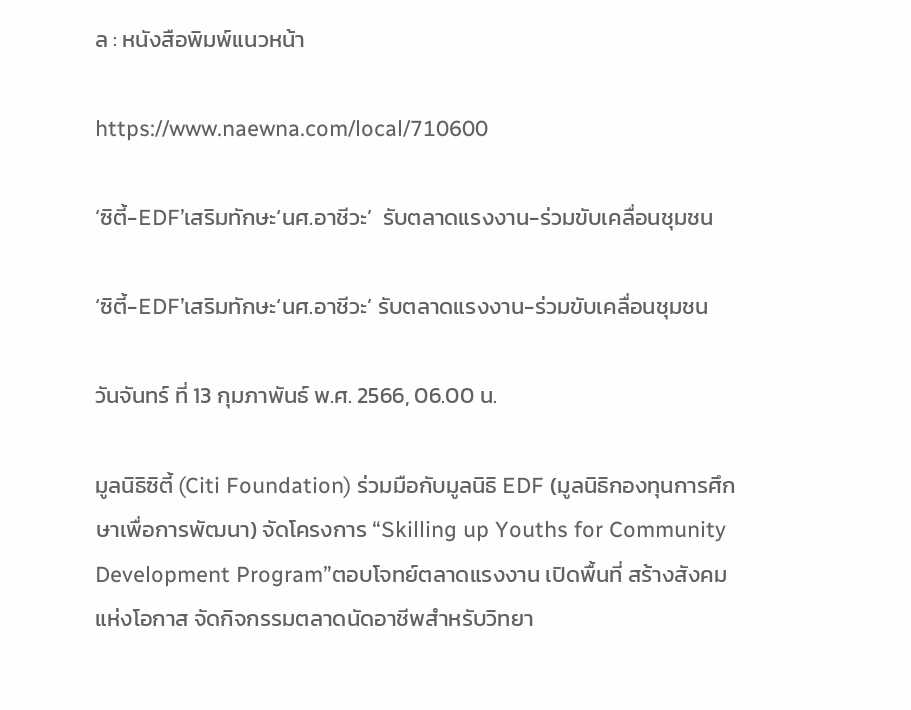ล : หนังสือพิมพ์แนวหน้า

https://www.naewna.com/local/710600

‘ซิตี้-EDF’เสริมทักษะ‘นศ.อาชีวะ’  รับตลาดแรงงาน-ร่วมขับเคลื่อนชุมชน

‘ซิตี้-EDF’เสริมทักษะ‘นศ.อาชีวะ’ รับตลาดแรงงาน-ร่วมขับเคลื่อนชุมชน

วันจันทร์ ที่ 13 กุมภาพันธ์ พ.ศ. 2566, 06.00 น.

มูลนิธิซิตี้ (Citi Foundation) ร่วมมือกับมูลนิธิ EDF (มูลนิธิกองทุนการศึกษาเพื่อการพัฒนา) จัดโครงการ “Skilling up Youths for Community Development Program”ตอบโจทย์ตลาดแรงงาน เปิดพื้นที่ สร้างสังคมแห่งโอกาส จัดกิจกรรมตลาดนัดอาชีพสำหรับวิทยา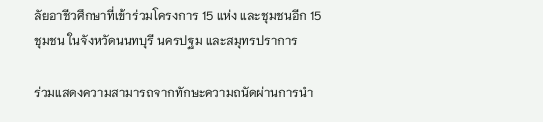ลัยอาชีวศึกษาที่เข้าร่วมโครงการ 15 แห่ง และชุมชนอีก 15 ชุมชน ในจังหวัดนนทบุรี นครปฐม และสมุทรปราการ

ร่วมแสดงความสามารถจากทักษะความถนัดผ่านการนำ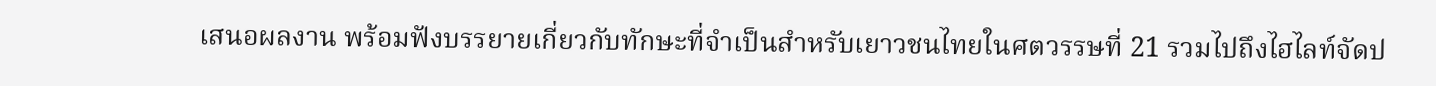เสนอผลงาน พร้อมฟังบรรยายเกี่ยวกับทักษะที่จำเป็นสำหรับเยาวชนไทยในศตวรรษที่ 21 รวมไปถึงไฮไลท์จัดป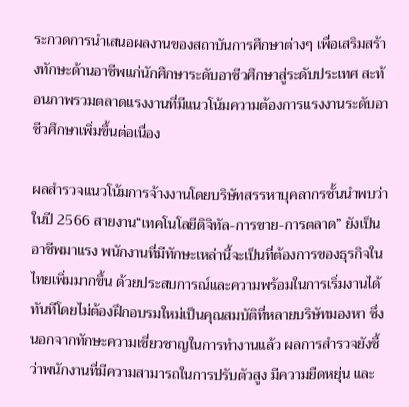ระกวดการนำเสนอผลงานของสถาบันการศึกษาต่างๆ เพื่อเสริมสร้างทักษะด้านอาชีพแก่นักศึกษาระดับอาชีวศึกษาสู่ระดับประเทศ สะท้อนภาพรวมตลาดแรงงานที่มีแนวโน้มความต้องการแรงงานระดับอาชีวศึกษาเพิ่มขึ้นต่อเนื่อง

ผลสำรวจแนวโน้มการจ้างงานโดยบริษัทสรรหาบุคลากรชั้นนำพบว่า ในปี 2566 สายงาน“เทคโนโลยีดิจิทัล-การขาย-การตลาด” ยังเป็นอาชีพมาแรง พนักงานที่มีทักษะเหล่านี้จะเป็นที่ต้องการของธุรกิจในไทยเพิ่มมากขึ้น ด้วยประสบการณ์และความพร้อมในการเริ่มงานได้ทันทีโดยไม่ต้องฝึกอบรมใหม่เป็นคุณสมบัติที่หลายบริษัทมองหา ซึ่งนอกจากทักษะความเชี่ยวชาญในการทำงานแล้ว ผลการสำรวจยังชี้ว่าพนักงานที่มีความสามารถในการปรับตัวสูง มีความยืดหยุ่น และ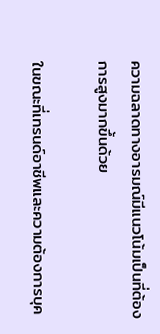ความฉลาดทางอารมณ์มีแนวโน้มเป็นที่ต้องการสูงมากขึ้นด้วย

ในขณะที่เทรนด์อาชีพและความต้องการบุค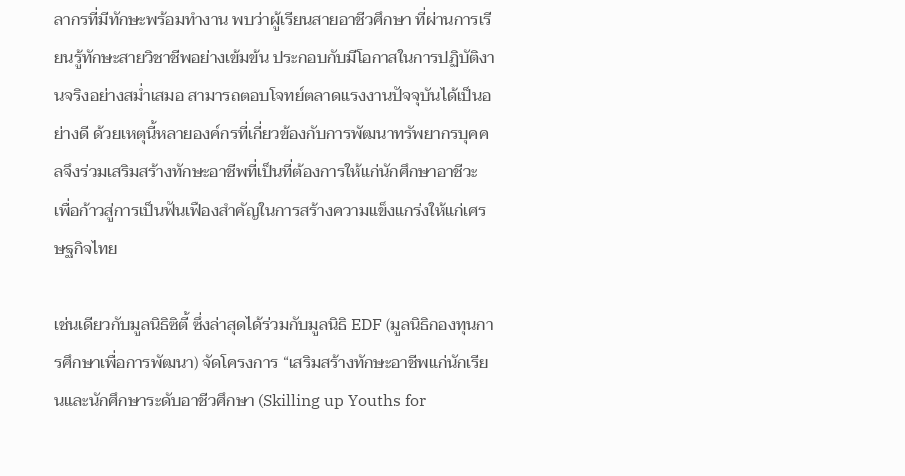ลากรที่มีทักษะพร้อมทำงาน พบว่าผู้เรียนสายอาชีวศึกษา ที่ผ่านการเรียนรู้ทักษะสายวิชาชีพอย่างเข้มข้น ประกอบกับมีโอกาสในการปฏิบัติงานจริงอย่างสม่ำเสมอ สามารถตอบโจทย์ตลาดแรงงานปัจจุบันได้เป็นอย่างดี ด้วยเหตุนี้หลายองค์กรที่เกี่ยวข้องกับการพัฒนาทรัพยากรบุคคลจึงร่วมเสริมสร้างทักษะอาชีพที่เป็นที่ต้องการให้แก่นักศึกษาอาชีวะ เพื่อก้าวสู่การเป็นฟันเฟืองสำคัญในการสร้างความแข็งแกร่งให้แก่เศรษฐกิจไทย

เช่นเดียวกับมูลนิธิซิตี้ ซึ่งล่าสุดได้ร่วมกับมูลนิธิ EDF (มูลนิธิกองทุนการศึกษาเพื่อการพัฒนา) จัดโครงการ “เสริมสร้างทักษะอาชีพแก่นักเรียนและนักศึกษาระดับอาชีวศึกษา (Skilling up Youths for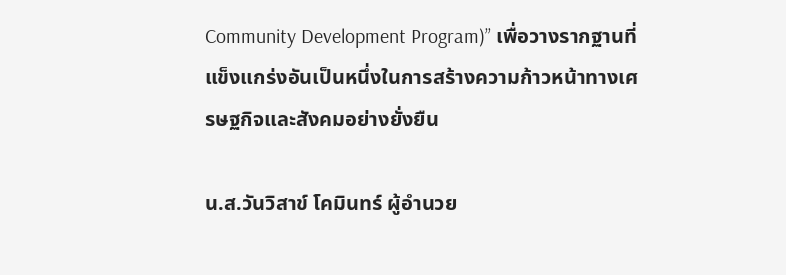Community Development Program)” เพื่อวางรากฐานที่แข็งแกร่งอันเป็นหนึ่งในการสร้างความก้าวหน้าทางเศรษฐกิจและสังคมอย่างยั่งยืน

น.ส.วันวิสาข์ โคมินทร์ ผู้อำนวย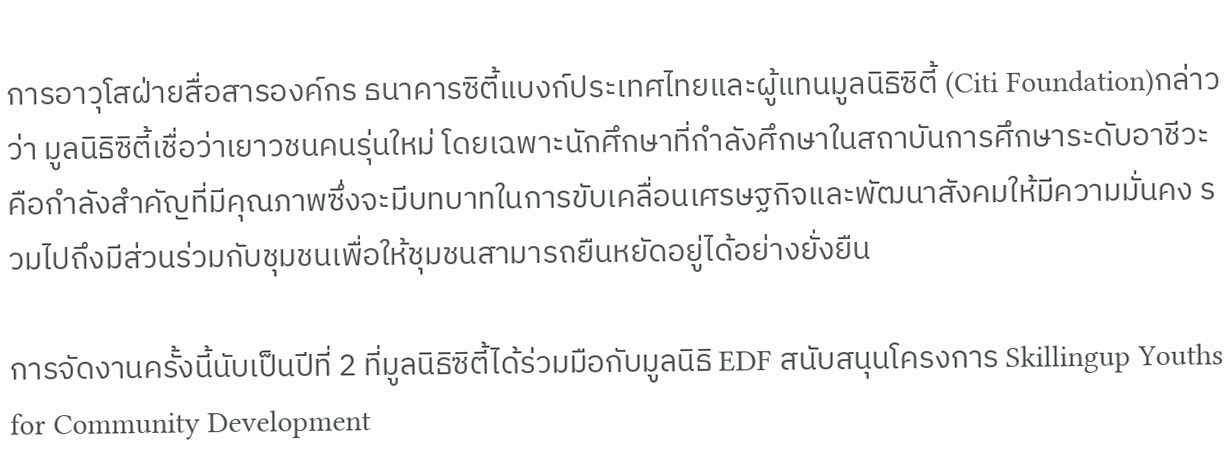การอาวุโสฝ่ายสื่อสารองค์กร ธนาคารซิตี้แบงก์ประเทศไทยและผู้แทนมูลนิธิซิตี้ (Citi Foundation)กล่าวว่า มูลนิธิซิตี้เชื่อว่าเยาวชนคนรุ่นใหม่ โดยเฉพาะนักศึกษาที่กำลังศึกษาในสถาบันการศึกษาระดับอาชีวะ คือกำลังสำคัญที่มีคุณภาพซึ่งจะมีบทบาทในการขับเคลื่อนเศรษฐกิจและพัฒนาสังคมให้มีความมั่นคง รวมไปถึงมีส่วนร่วมกับชุมชนเพื่อให้ชุมชนสามารถยืนหยัดอยู่ได้อย่างยั่งยืน

การจัดงานครั้งนี้นับเป็นปีที่ 2 ที่มูลนิธิซิตี้ได้ร่วมมือกับมูลนิธิ EDF สนับสนุนโครงการ Skillingup Youths for Community Development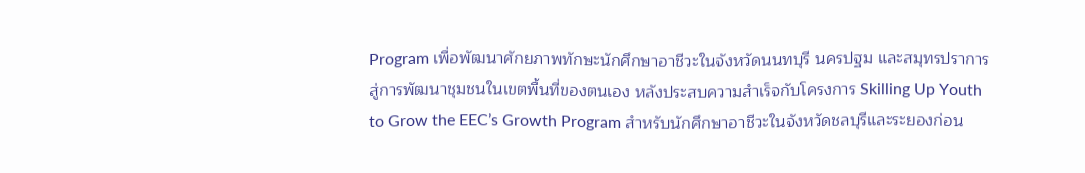Program เพื่อพัฒนาศักยภาพทักษะนักศึกษาอาชีวะในจังหวัดนนทบุรี นครปฐม และสมุทรปราการสู่การพัฒนาชุมชนในเขตพื้นที่ของตนเอง หลังประสบความสำเร็จกับโครงการ Skilling Up Youth to Grow the EEC’s Growth Program สำหรับนักศึกษาอาชีวะในจังหวัดชลบุรีและระยองก่อน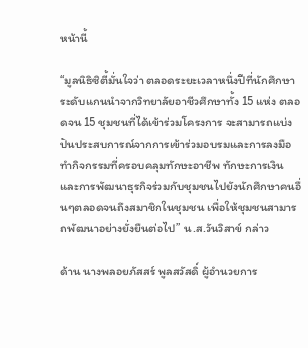หน้านี้

“มูลนิธิซิตี้มั่นใจว่า ตลอดระยะเวลาหนึ่งปีที่นักศึกษาระดับแกนนำจากวิทยาลัยอาชีวศึกษาทั้ง 15 แห่ง ตลอดจน 15 ชุมชนที่ได้เข้าร่วมโครงการ จะสามารถแบ่งปันประสบการณ์จากการเข้าร่วมอบรมและการลงมือทำกิจกรรมที่ครอบคลุมทักษะอาชีพ ทักษะการเงิน และการพัฒนาธุรกิจร่วมกับชุมชนไปยังนักศึกษาคนอื่นๆตลอดจนถึงสมาชิกในชุมชน เพื่อให้ชุมชนสามารถพัฒนาอย่างยั่งยืนต่อไป” น.ส.วันวิสาข์ กล่าว

ด้าน นางพลอยภัสสร์ พูลสวัสดิ์ ผู้อำนวยการ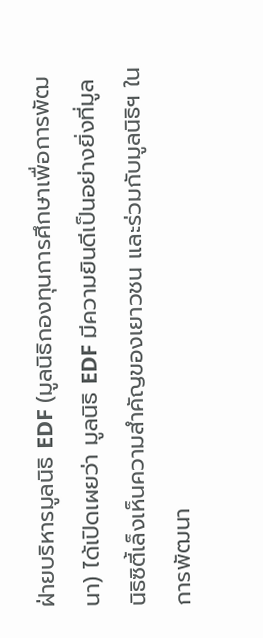ฝ่ายบริหารมูลนิธิ EDF (มูลนิธิกองทุนการศึกษาเพื่อการพัฒนา) ได้เปิดเผยว่า มูลนิธิ EDF มีความยินดีเป็นอย่างยิ่งที่มูลนิธิซิตี้เล็งเห็นความสำคัญของเยาวชน และร่วมกับมูลนิธิฯ ในการพัฒนา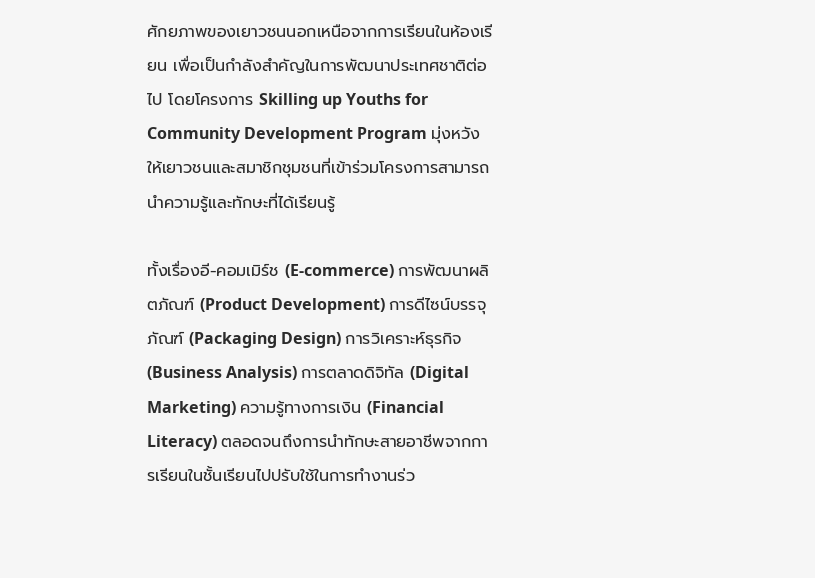ศักยภาพของเยาวชนนอกเหนือจากการเรียนในห้องเรียน เพื่อเป็นกำลังสำคัญในการพัฒนาประเทศชาติต่อไป โดยโครงการ Skilling up Youths for Community Development Program มุ่งหวังให้เยาวชนและสมาชิกชุมชนที่เข้าร่วมโครงการสามารถนำความรู้และทักษะที่ได้เรียนรู้

ทั้งเรื่องอี-คอมเมิร์ช (E-commerce) การพัฒนาผลิตภัณฑ์ (Product Development) การดีไซน์บรรจุภัณฑ์ (Packaging Design) การวิเคราะห์ธุรกิจ (Business Analysis) การตลาดดิจิทัล (Digital Marketing) ความรู้ทางการเงิน (Financial Literacy) ตลอดจนถึงการนำทักษะสายอาชีพจากการเรียนในชั้นเรียนไปปรับใช้ในการทำงานร่ว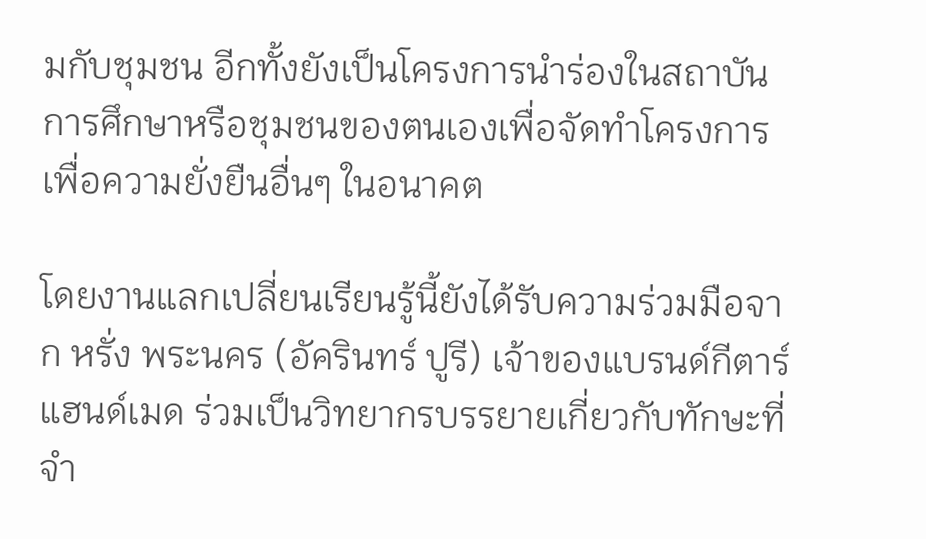มกับชุมชน อีกทั้งยังเป็นโครงการนำร่องในสถาบันการศึกษาหรือชุมชนของตนเองเพื่อจัดทำโครงการเพื่อความยั่งยืนอื่นๆ ในอนาคต

โดยงานแลกเปลี่ยนเรียนรู้นี้ยังได้รับความร่วมมือจาก หรั่ง พระนคร (อัครินทร์ ปูรี) เจ้าของแบรนด์กีตาร์แฮนด์เมด ร่วมเป็นวิทยากรบรรยายเกี่ยวกับทักษะที่จำ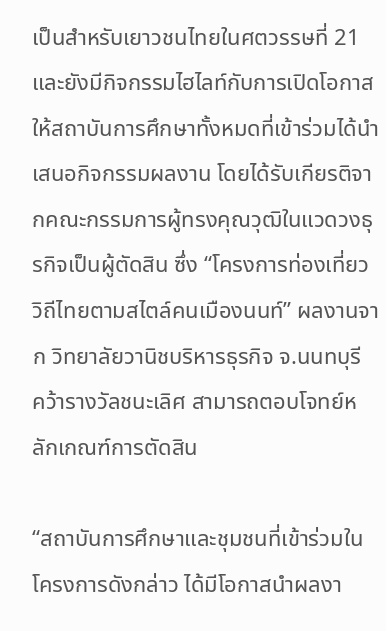เป็นสำหรับเยาวชนไทยในศตวรรษที่ 21 และยังมีกิจกรรมไฮไลท์กับการเปิดโอกาสให้สถาบันการศึกษาทั้งหมดที่เข้าร่วมได้นำเสนอกิจกรรมผลงาน โดยได้รับเกียรติจากคณะกรรมการผู้ทรงคุณวุฒิในแวดวงธุรกิจเป็นผู้ตัดสิน ซึ่ง “โครงการท่องเที่ยววิถีไทยตามสไตล์คนเมืองนนท์” ผลงานจาก วิทยาลัยวานิชบริหารธุรกิจ จ.นนทบุรี คว้ารางวัลชนะเลิศ สามารถตอบโจทย์หลักเกณฑ์การตัดสิน

“สถาบันการศึกษาและชุมชนที่เข้าร่วมในโครงการดังกล่าว ได้มีโอกาสนำผลงา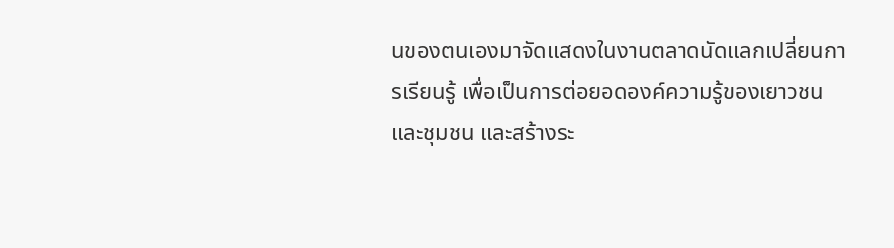นของตนเองมาจัดแสดงในงานตลาดนัดแลกเปลี่ยนการเรียนรู้ เพื่อเป็นการต่อยอดองค์ความรู้ของเยาวชนและชุมชน และสร้างระ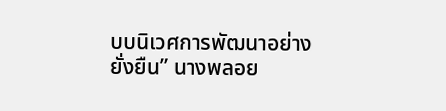บบนิเวศการพัฒนาอย่างยั่งยืน” นางพลอย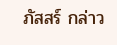ภัสสร์ กล่าว